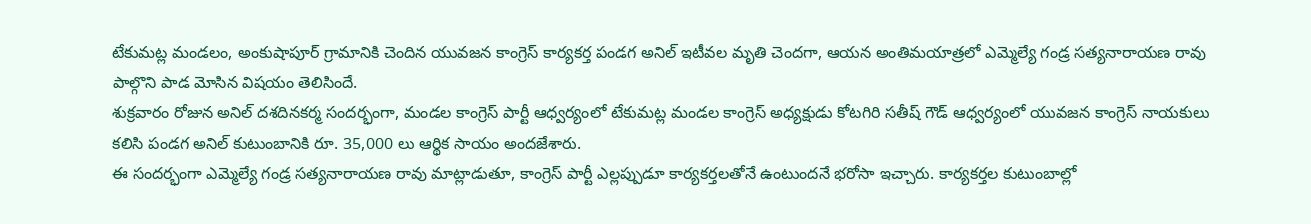టేకుమట్ల మండలం, అంకుషాపూర్ గ్రామానికి చెందిన యువజన కాంగ్రెస్ కార్యకర్త పండగ అనిల్ ఇటీవల మృతి చెందగా, ఆయన అంతిమయాత్రలో ఎమ్మెల్యే గండ్ర సత్యనారాయణ రావు పాల్గొని పాడ మోసిన విషయం తెలిసిందే.
శుక్రవారం రోజున అనిల్ దశదినకర్మ సందర్భంగా, మండల కాంగ్రెస్ పార్టీ ఆధ్వర్యంలో టేకుమట్ల మండల కాంగ్రెస్ అధ్యక్షుడు కోటగిరి సతీష్ గౌడ్ ఆధ్వర్యంలో యువజన కాంగ్రెస్ నాయకులు కలిసి పండగ అనిల్ కుటుంబానికి రూ. 35,000 లు ఆర్థిక సాయం అందజేశారు.
ఈ సందర్భంగా ఎమ్మెల్యే గండ్ర సత్యనారాయణ రావు మాట్లాడుతూ, కాంగ్రెస్ పార్టీ ఎల్లప్పుడూ కార్యకర్తలతోనే ఉంటుందనే భరోసా ఇచ్చారు. కార్యకర్తల కుటుంబాల్లో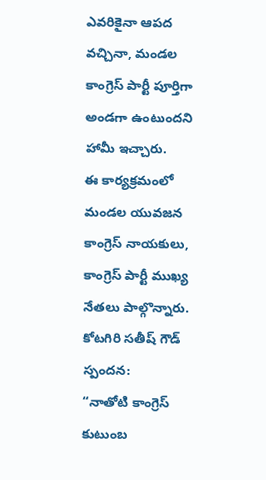ఎవరికైనా ఆపద వచ్చినా, మండల కాంగ్రెస్ పార్టీ పూర్తిగా అండగా ఉంటుందని హామీ ఇచ్చారు.
ఈ కార్యక్రమంలో మండల యువజన కాంగ్రెస్ నాయకులు, కాంగ్రెస్ పార్టీ ముఖ్య నేతలు పాల్గొన్నారు.
కోటగిరి సతీష్ గౌడ్ స్పందన:
“నాతోటి కాంగ్రెస్ కుటుంబ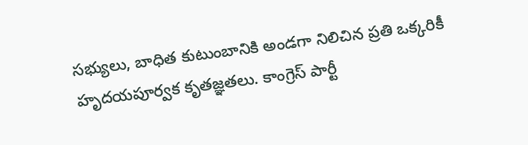సభ్యులు, బాధిత కుటుంబానికి అండగా నిలిచిన ప్రతి ఒక్కరికీ హృదయపూర్వక కృతజ్ఞతలు. కాంగ్రెస్ పార్టీ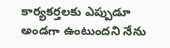కార్యకర్తలకు ఎప్పుడూ అండగా ఉంటుందని నేను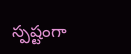స్పష్టంగా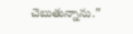చెబుతున్నాను.”